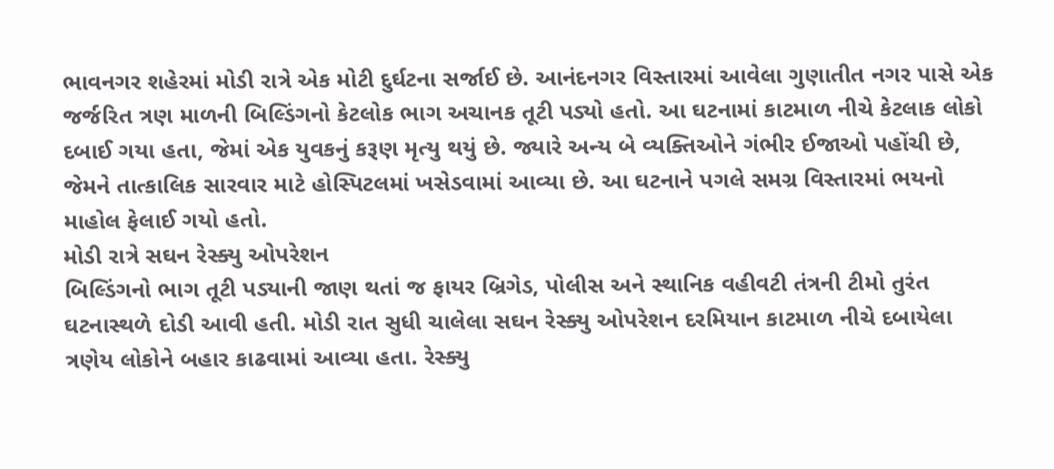ભાવનગર શહેરમાં મોડી રાત્રે એક મોટી દુર્ઘટના સર્જાઈ છે. આનંદનગર વિસ્તારમાં આવેલા ગુણાતીત નગર પાસે એક જર્જરિત ત્રણ માળની બિલ્ડિંગનો કેટલોક ભાગ અચાનક તૂટી પડ્યો હતો. આ ઘટનામાં કાટમાળ નીચે કેટલાક લોકો દબાઈ ગયા હતા, જેમાં એક યુવકનું કરૂણ મૃત્યુ થયું છે. જ્યારે અન્ય બે વ્યક્તિઓને ગંભીર ઈજાઓ પહોંચી છે, જેમને તાત્કાલિક સારવાર માટે હોસ્પિટલમાં ખસેડવામાં આવ્યા છે. આ ઘટનાને પગલે સમગ્ર વિસ્તારમાં ભયનો માહોલ ફેલાઈ ગયો હતો.
મોડી રાત્રે સઘન રેસ્ક્યુ ઓપરેશન
બિલ્ડિંગનો ભાગ તૂટી પડ્યાની જાણ થતાં જ ફાયર બ્રિગેડ, પોલીસ અને સ્થાનિક વહીવટી તંત્રની ટીમો તુરંત ઘટનાસ્થળે દોડી આવી હતી. મોડી રાત સુધી ચાલેલા સઘન રેસ્ક્યુ ઓપરેશન દરમિયાન કાટમાળ નીચે દબાયેલા ત્રણેય લોકોને બહાર કાઢવામાં આવ્યા હતા. રેસ્ક્યુ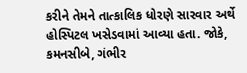કરીને તેમને તાત્કાલિક ધોરણે સારવાર અર્થે હોસ્પિટલ ખસેડવામાં આવ્યા હતા. જોકે, કમનસીબે, ગંભીર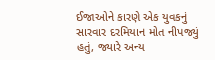ઈજાઓને કારણે એક યુવકનું સારવાર દરમિયાન મોત નીપજ્યું હતું, જ્યારે અન્ય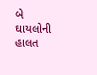બે ઘાયલોની હાલત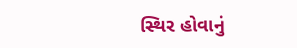સ્થિર હોવાનું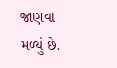જાણવા મળ્યું છે.